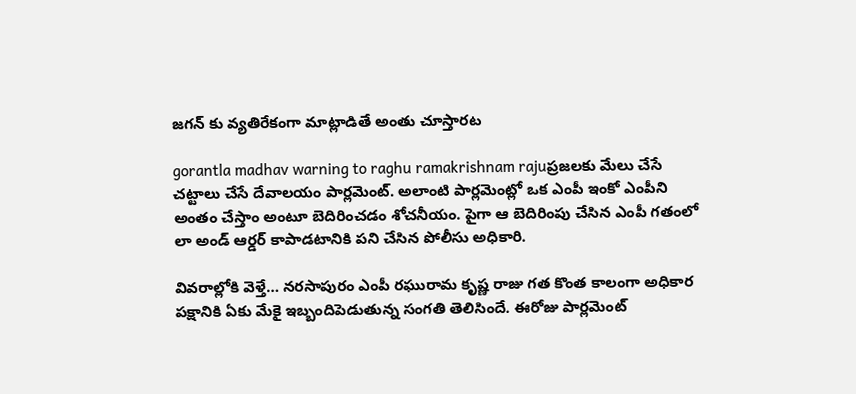జగన్ కు వ్యతిరేకంగా మాట్లాడితే అంతు చూస్తారట

gorantla madhav warning to raghu ramakrishnam rajuప్రజలకు మేలు చేసే చట్టాలు చేసే దేవాలయం పార్లమెంట్. అలాంటి పార్లమెంట్లో ఒక ఎంపీ ఇంకో ఎంపీని అంతం చేస్తాం అంటూ బెదిరించడం శోచనీయం. పైగా ఆ బెదిరింపు చేసిన ఎంపీ గతంలో లా అండ్ ఆర్డర్ కాపాడటానికి పని చేసిన పోలీసు అధికారి.

వివరాల్లోకి వెళ్తే… నరసాపురం ఎంపీ రఘురామ కృష్ణ రాజు గత కొంత కాలంగా అధికార పక్షానికి ఏకు మేకై ఇబ్బందిపెడుతున్న సంగతి తెలిసిందే. ఈరోజు పార్లమెంట్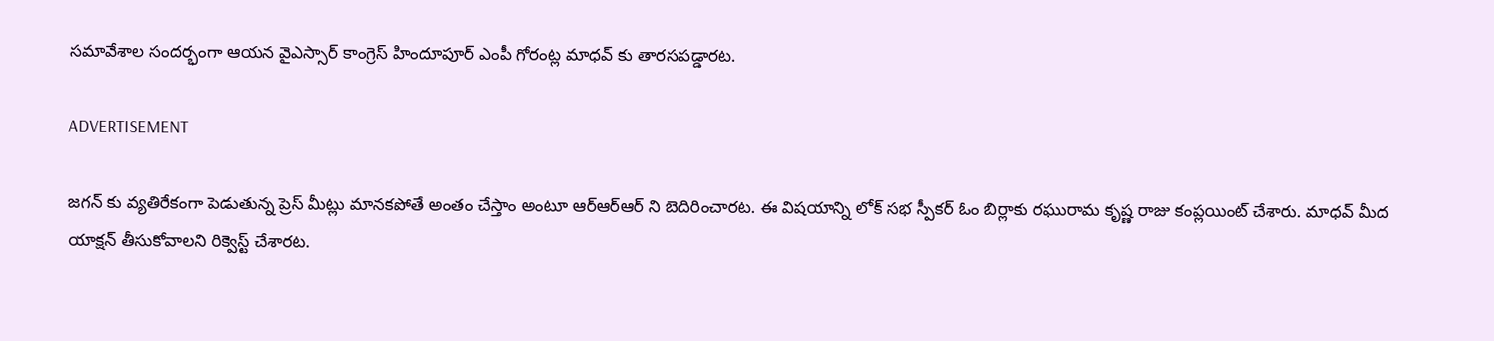సమావేశాల సందర్భంగా ఆయన వైఎస్సార్ కాంగ్రెస్ హిందూపూర్ ఎంపీ గోరంట్ల మాధవ్ కు తారసపడ్డారట.

ADVERTISEMENT

జగన్ కు వ్యతిరేకంగా పెడుతున్న ప్రెస్ మీట్లు మానకపోతే అంతం చేస్తాం అంటూ ఆర్ఆర్ఆర్ ని బెదిరించారట. ఈ విషయాన్ని లోక్ సభ స్పీకర్ ఓం బిర్లాకు రఘురామ కృష్ణ రాజు కంప్లయింట్ చేశారు. మాధవ్ మీద యాక్షన్ తీసుకోవాలని రిక్వెస్ట్ చేశారట.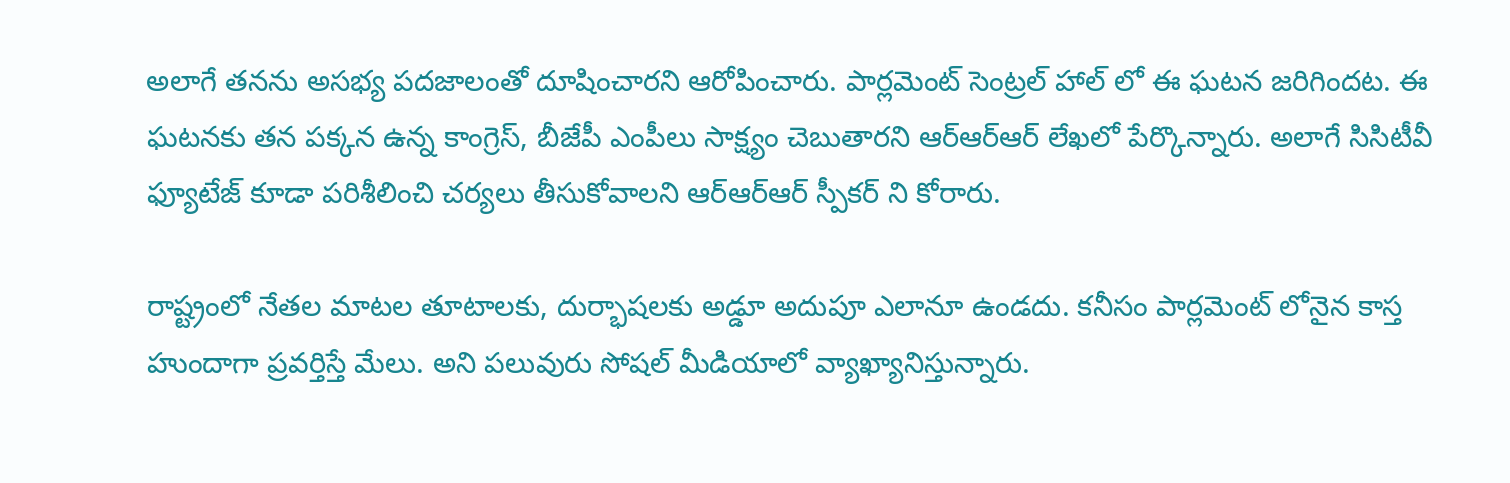అలాగే తనను అసభ్య పదజాలంతో దూషించారని ఆరోపించారు. పార్లమెంట్ సెంట్రల్ హాల్ లో ఈ ఘటన జరిగిందట. ఈ ఘటనకు తన పక్కన ఉన్న కాంగ్రెస్, బీజేపీ ఎంపీలు సాక్ష్యం చెబుతారని ఆర్ఆర్ఆర్ లేఖలో పేర్కొన్నారు. అలాగే సిసిటీవీ ఫ్యూటేజ్ కూడా పరిశీలించి చర్యలు తీసుకోవాలని ఆర్ఆర్ఆర్ స్పీకర్ ని కోరారు.

రాష్ట్రంలో నేతల మాటల తూటాలకు, దుర్భాషలకు అడ్డూ అదుపూ ఎలానూ ఉండదు. కనీసం పార్లమెంట్ లోనైన కాస్త హుందాగా ప్రవర్తిస్తే మేలు. అని పలువురు సోషల్ మీడియాలో వ్యాఖ్యానిస్తున్నారు.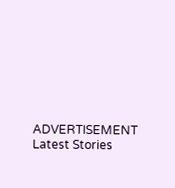ADVERTISEMENT
Latest Stories